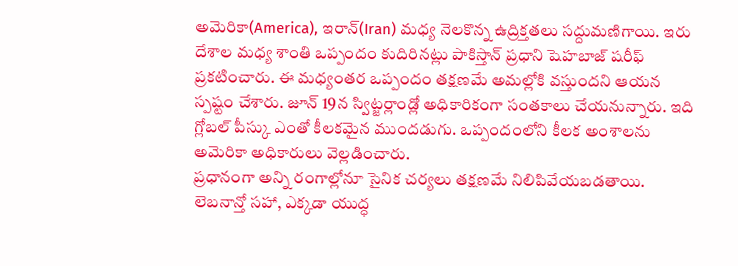అమెరికా(America), ఇరాన్(Iran) మధ్య నెలకొన్న ఉద్రిక్తతలు సద్దుమణిగాయి. ఇరు దేశాల మధ్య శాంతి ఒప్పందం కుదిరినట్లు పాకిస్తాన్ ప్రధాని షెహబాజ్ షరీఫ్ ప్రకటించారు. ఈ మధ్యంతర ఒప్పందం తక్షణమే అమల్లోకి వస్తుందని ఆయన స్పష్టం చేశారు. జూన్ 19న స్విట్జర్లాండ్లో అధికారికంగా సంతకాలు చేయనున్నారు. ఇది గ్లోబల్ పీస్కు ఎంతో కీలకమైన ముందడుగు. ఒప్పందంలోని కీలక అంశాలను అమెరికా అధికారులు వెల్లడించారు.
ప్రధానంగా అన్ని రంగాల్లోనూ సైనిక చర్యలు తక్షణమే నిలిపివేయబడతాయి. లెబనాన్తో సహా, ఎక్కడా యుద్ధ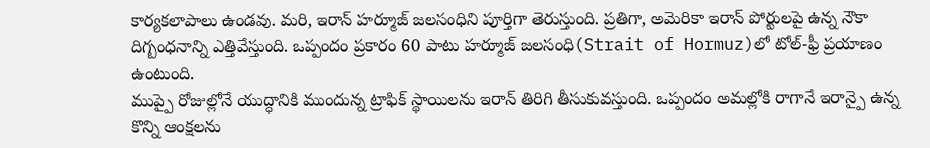కార్యకలాపాలు ఉండవు. మరి, ఇరాన్ హర్మూజ్ జలసంధిని పూర్తిగా తెరుస్తుంది. ప్రతిగా, అమెరికా ఇరాన్ పోర్టులపై ఉన్న నౌకా దిగ్బంధనాన్ని ఎత్తివేస్తుంది. ఒప్పందం ప్రకారం 60 పాటు హర్మూజ్ జలసంధి(Strait of Hormuz)లో టోల్-ఫ్రీ ప్రయాణం ఉంటుంది.
ముప్పై రోజుల్లోనే యుద్ధానికి ముందున్న ట్రాఫిక్ స్థాయిలను ఇరాన్ తిరిగి తీసుకువస్తుంది. ఒప్పందం అమల్లోకి రాగానే ఇరాన్పై ఉన్న కొన్ని ఆంక్షలను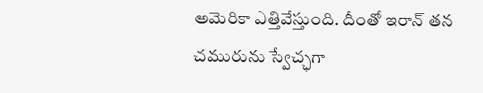అమెరికా ఎత్తివేస్తుంది. దీంతో ఇరాన్ తన చమురును స్వేచ్ఛగా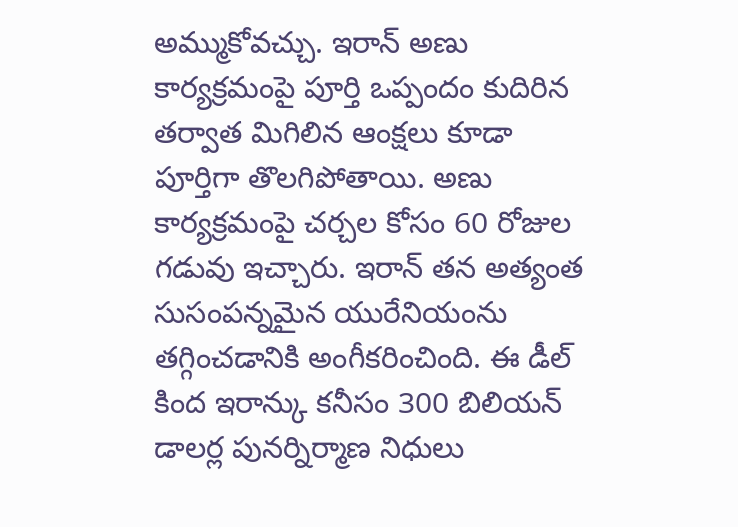అమ్ముకోవచ్చు. ఇరాన్ అణు కార్యక్రమంపై పూర్తి ఒప్పందం కుదిరిన తర్వాత మిగిలిన ఆంక్షలు కూడా పూర్తిగా తొలగిపోతాయి. అణు కార్యక్రమంపై చర్చల కోసం 60 రోజుల గడువు ఇచ్చారు. ఇరాన్ తన అత్యంత సుసంపన్నమైన యురేనియంను తగ్గించడానికి అంగీకరించింది. ఈ డీల్ కింద ఇరాన్కు కనీసం 300 బిలియన్ డాలర్ల పునర్నిర్మాణ నిధులు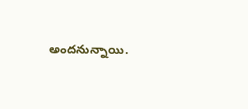అందనున్నాయి.